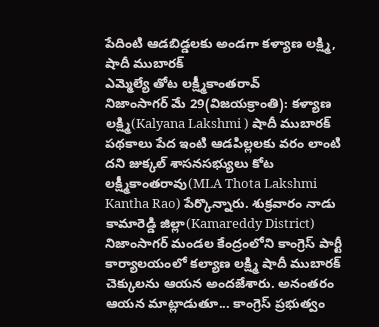పేదింటి ఆడబిడ్డలకు అండగా కళ్యాణ లక్ష్మి, షాదీ ముబారక్
ఎమ్మెల్యే తోట లక్ష్మీకాంతరావ్
నిజాంసాగర్ మే 29(విజయక్రాంతి): కళ్యాణ లక్ష్మి(Kalyana Lakshmi ) షాదీ ముబారక్ పథకాలు పేద ఇంటి ఆడపిల్లలకు వరం లాంటి దని జుక్కల్ శాసనసభ్యులు కోట లక్ష్మీకాంతరావు(MLA Thota Lakshmi Kantha Rao) పేర్కొన్నారు. శుక్రవారం నాడు కామారెడ్డి జిల్లా(Kamareddy District) నిజాంసాగర్ మండల కేంద్రంలోని కాంగ్రెస్ పార్టీ కార్యాలయంలో కల్యాణ లక్ష్మి షాదీ ముబారక్ చెక్కులను ఆయన అందజేశారు. అనంతరం ఆయన మాట్లాడుతూ... కాంగ్రెస్ ప్రభుత్వం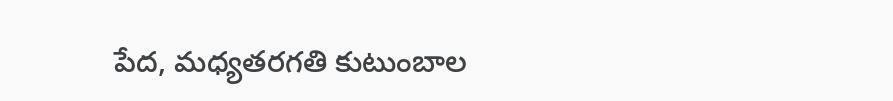పేద, మధ్యతరగతి కుటుంబాల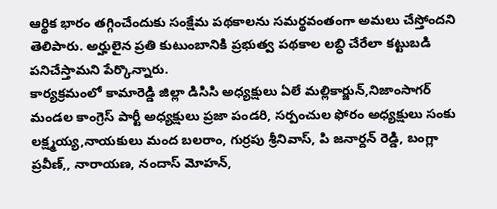ఆర్థిక భారం తగ్గించేందుకు సంక్షేమ పథకాలను సమర్థవంతంగా అమలు చేస్తోందని తెలిపారు. అర్హులైన ప్రతి కుటుంబానికి ప్రభుత్వ పథకాల లబ్ధి చేరేలా కట్టుబడి పనిచేస్తామని పేర్కొన్నారు.
కార్యక్రమంలో కామారెడ్డి జిల్లా డిసిసి అధ్యక్షులు ఏలే మల్లికార్జున్,నిజాంసాగర్ మండల కాంగ్రెస్ పార్టీ అధ్యక్షులు ప్రజా పండరి, సర్పంచుల ఫోరం అధ్యక్షులు సంకు లక్ష్మయ్య,నాయకులు మంద బలరాం, గుర్రపు శ్రీనివాస్, పి జనార్దన్ రెడ్డి, బంగ్లా ప్రవీణ్,, నారాయణ, నందాస్ మోహన్,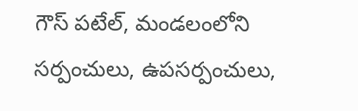గౌస్ పటేల్, మండలంలోని సర్పంచులు, ఉపసర్పంచులు,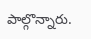పాల్గొన్నారు.